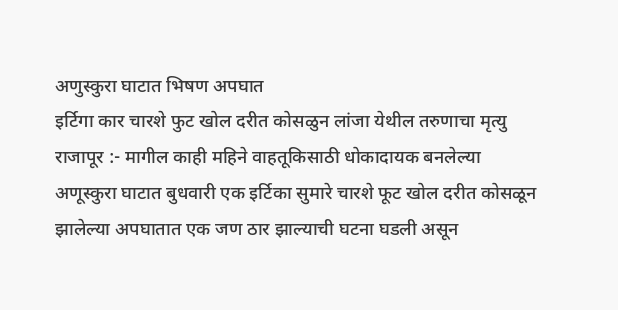अणुस्कुरा घाटात भिषण अपघात
इर्टिगा कार चारशे फुट खोल दरीत कोसळुन लांजा येथील तरुणाचा मृत्यु
राजापूर :- मागील काही महिने वाहतूकिसाठी धोकादायक बनलेल्या अणूस्कुरा घाटात बुधवारी एक इर्टिका सुमारे चारशे फूट खोल दरीत कोसळून झालेल्या अपघातात एक जण ठार झाल्याची घटना घडली असून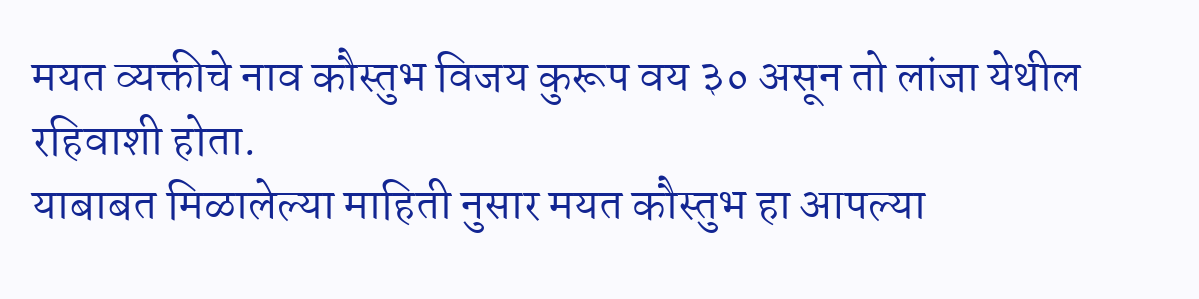मयत व्यक्तीचे नाव कौस्तुभ विजय कुरूप वय ३० असून तो लांजा येथील रहिवाशी होता.
याबाबत मिळालेल्या माहिती नुसार मयत कौस्तुभ हा आपल्या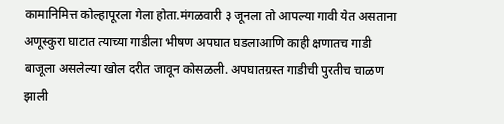कामानिमित्त कोल्हापूरला गेला होता.मंगळवारी ३ जूनला तो आपल्या गावी येत असताना अणूस्कुरा घाटात त्याच्या गाडीला भीषण अपघात घडलाआणि काही क्षणातच गाडी बाजूला असलेल्या खोल दरीत जावून कोसळली. अपघातग्रस्त गाडीची पुरतीच चाळण झाली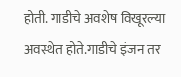होती. गाडीचे अवशेष विखूरल्या अवस्थेत होते.गाडीचे इंजन तर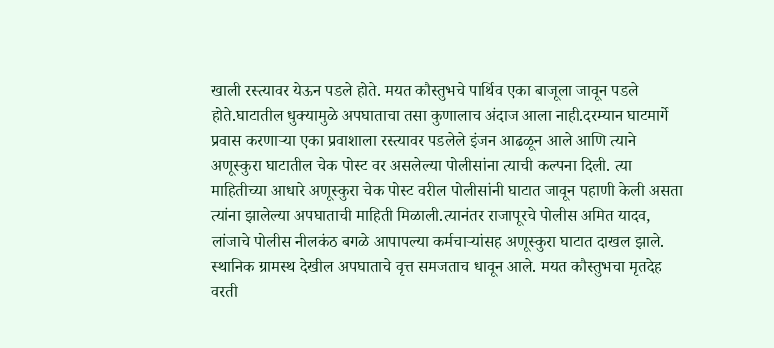खाली रस्त्यावर येऊन पडले होते. मयत कौस्तुभचे पार्थिव एका बाजूला जावून पडले होते.घाटातील धुक्यामुळे अपघाताचा तसा कुणालाच अंदाज आला नाही.दरम्यान घाटमार्गे प्रवास करणाऱ्या एका प्रवाशाला रस्त्यावर पडलेले इंजन आढळून आले आणि त्याने अणूस्कुरा घाटातील चेक पोस्ट वर असलेल्या पोलीसांना त्याची कल्पना दिली. त्या माहितीच्या आधारे अणूस्कुरा चेक पोस्ट वरील पोलीसांनी घाटात जावून पहाणी केली असता त्यांना झालेल्या अपघाताची माहिती मिळाली.त्यानंतर राजापूरचे पोलीस अमित यादव, लांजाचे पोलीस नीलकंठ बगळे आपापल्या कर्मचाऱ्यांसह अणूस्कुरा घाटात दाखल झाले. स्थानिक ग्रामस्थ देखील अपघाताचे वृत्त समजताच धावून आले. मयत कौस्तुभचा मृतदेह वरती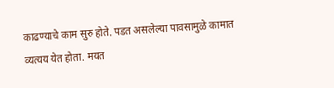काढण्याचे काम सुरु होते. पडत असलेल्या पावसामुळे कामात व्यत्यय येत होता. मयत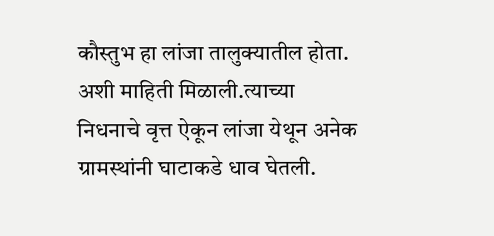कौस्तुभ हा लांजा तालुक्यातील होता. अशी माहिती मिळाली.त्याच्या निधनाचे वृत्त ऐकून लांजा येथून अनेक ग्रामस्थांनी घाटाकडे धाव घेतली.